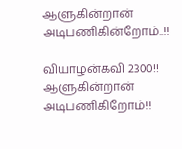ஆளுகின்றான் அடிபணிகின்றோம்..!!

வியாழன்கவி 2300!! ஆளுகின்றான் அடிபணிகிறோம்!!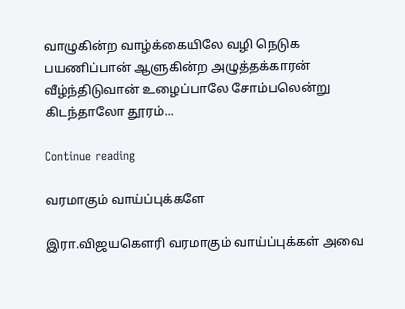வாழுகின்ற வாழ்க்கையிலே வழி நெடுக பயணிப்பான் ஆளுகின்ற அழுத்தக்காரன் வீழ்ந்திடுவான் உழைப்பாலே சோம்பலென்று கிடந்தாலோ தூரம்...

Continue reading

வரமாகும் வாய்ப்புக்களே

இரா.விஜயகௌரி வரமாகும் வாய்ப்புக்கள் அவை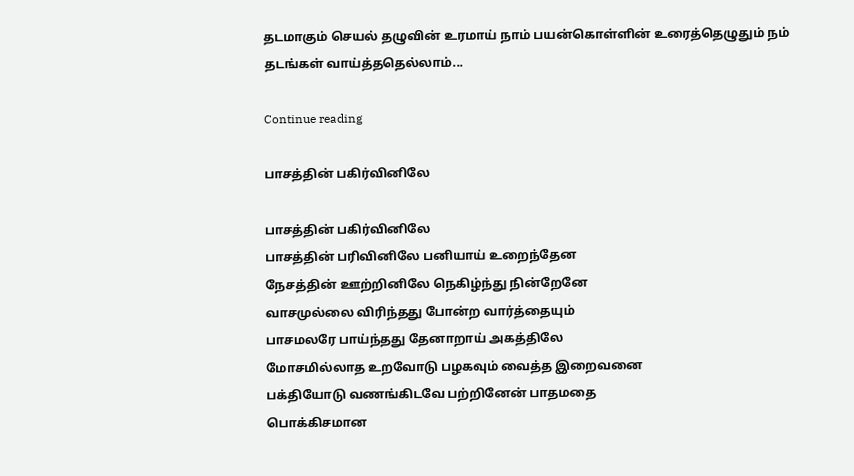தடமாகும் செயல் தழுவின் உரமாய் நாம் பயன்கொள்ளின் உரைத்தெழுதும் நம் தடங்கள் வாய்த்ததெல்லாம்...

Continue reading

பாசத்தின் பகிர்வினிலே

பாசத்தின் பகிர்வினிலே
பாசத்தின் பரிவினிலே பனியாய் உறைந்தேன
நேசத்தின் ஊற்றினிலே நெகிழ்ந்து நின்றேனே
வாசமுல்லை விரிந்தது போன்ற வார்த்தையும்
பாசமலரே பாய்ந்தது தேனாறாய் அகத்திலே
மோசமில்லாத உறவோடு பழகவும் வைத்த இறைவனை
பக்தியோடு வணங்கிடவே பற்றினேன் பாதமதை
பொக்கிசமான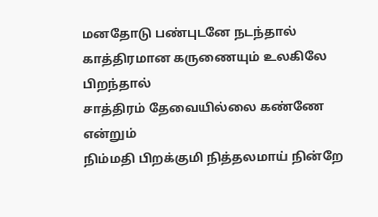மனதோடு பண்புடனே நடந்தால்
காத்திரமான கருணையும் உலகிலே பிறந்தால்
சாத்திரம் தேவையில்லை கண்ணே என்றும்
நிம்மதி பிறக்குமி நித்தலமாய் நின்றே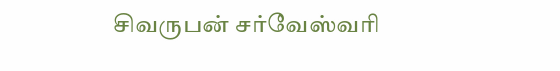சிவருபன் சர்வேஸ்வரி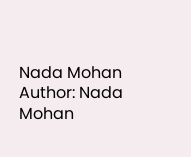Nada Mohan
Author: Nada Mohan